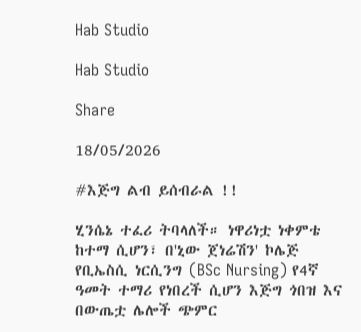Hab Studio

Hab Studio

Share

18/05/2026

#እጅግ ልብ ይሰብራል !!

ሂንሴኔ ተፈሪ ትባላለች። ነዋሪነቷ ነቀምቴ ከተማ ሲሆን፣ በ'ኒው ጀነሬሽን' ኮሌጅ የቢኤስሲ ነርሲንግ (BSc Nursing) የ4ኛ ዓመት ተማሪ የነበረች ሲሆን እጅግ ጎበዝ እና በውጤቷ ሌሎች ጭምር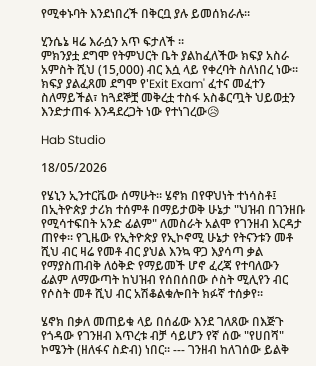የሚቀኑባት እንደነበረች በቅርቧ ያሉ ይመሰክራሉ።

ሂንሴኔ ዛሬ እራሷን አጥ ፍታለች ።
ምክንያቷ ደግሞ የትምህርት ቤት ያልከፈለችው ክፍያ አስራ አምስት ሺህ (15,000) ብር እሷ ላይ የቀረባት ስለነበረ ነው። ክፍያ ያልፈጸመ ደግሞ የ'Exit Exam' ፈተና መፈተን ስለማይችል፣ ከጓደኞቿ መቅረቷ ተስፋ አስቆርጧት ህይወቷን እንድታጠፋ እንዳደረጋት ነው የተነገረው😥

Hab Studio

18/05/2026

የሄኒን ኢንተርቬው ሰማሁት። ሄኖክ በየዋህነት ተነሳስቶ፤ በኢትዮጵያ ታሪክ ተሰምቶ በማይታወቅ ሁኔታ "ህዝብ በገንዘቡ የሚሳተፍበት አንድ ፊልም" ለመስራት አልሞ የገንዘብ እርዳታ ጠየቀ። የጊዜው የኢትዮጵያ የኢኮኖሚ ሁኔታ የትናንቱን መቶ ሺህ ብር ዛሬ የመቶ ብር ያህል እንኳ ዋጋ እያሳጣ ቃል የማያስጠብቅ ለዕቅድ የማይመች ሆኖ ፈረጃ የተባለውን ፊልም ለማውጣት ከህዝብ የሰበሰበው ሶስት ሚሊየን ብር የሶስት መቶ ሺህ ብር አሽቆልቁሎበት ክፉኛ ተሰቃየ።

ሄኖክ በቃለ መጠይቁ ላይ በሰፊው እንደ ገለጸው በእጅጉ የጎዳው የገንዘብ እጥረቱ ብቻ ሳይሆን የኛ ሰው "የሀበሻ" ኮሜንት (ዘለፋና ስድብ) ነበር። --- ገንዘብ ከለገሰው ይልቅ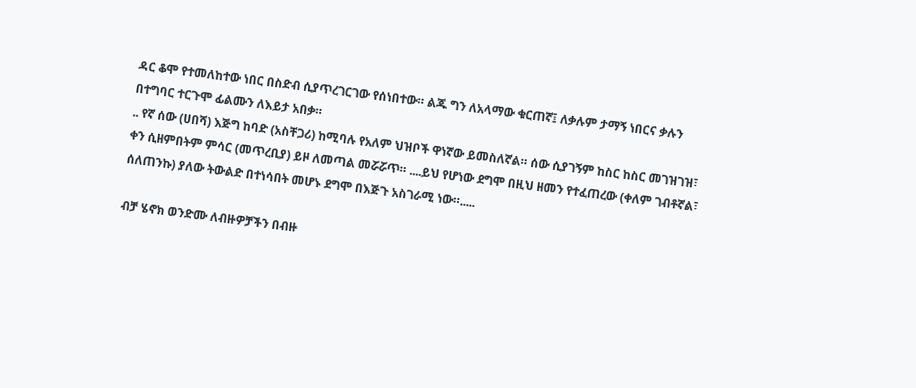ዳር ቆሞ የተመለከተው ነበር በስድብ ሲያጥረገርገው የሰነበተው። ልጁ ግን ለአላማው ቁርጠኛ፤ ለቃሉም ታማኝ ነበርና ቃሉን በተግባር ተርጉሞ ፊልሙን ለእይታ አበቃ።
.. የኛ ሰው (ሀበሻ) እጅግ ከባድ (አስቸጋሪ) ከሚባሉ የአለም ህዝቦች ዋነኛው ይመስለኛል። ሰው ሲያገኝም ከስር ከስር መገዝገዝ፣ ቀን ሲዘምበትም ምሳር (መጥረቢያ) ይዞ ለመጣል መሯሯጥ። ....ይህ የሆነው ደግሞ በዚህ ዘመን የተፈጠረው (ቀለም ገብቶኛል፣ ሰለጠንኩ) ያለው ትውልድ በተነሳበት መሆኑ ደግሞ በእጅጉ አስገራሚ ነው።.....

ብቻ ሄኖክ ወንድሙ ለብዙዎቻችን በብዙ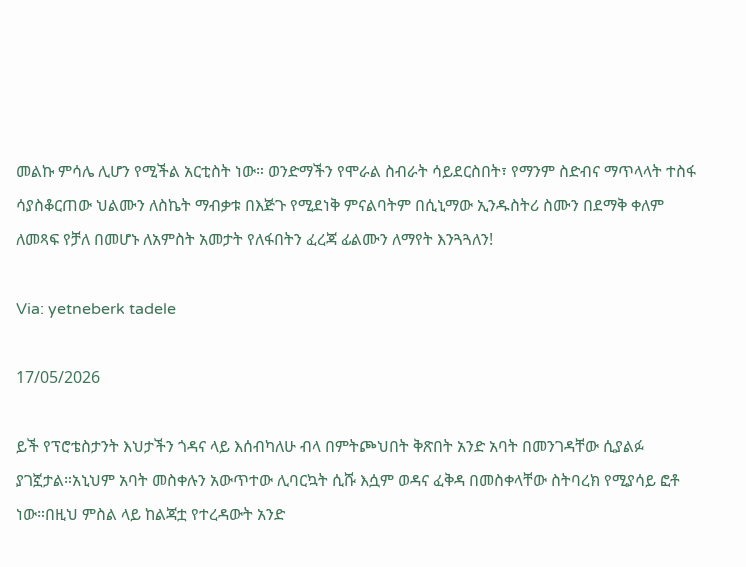መልኩ ምሳሌ ሊሆን የሚችል አርቲስት ነው። ወንድማችን የሞራል ስብራት ሳይደርስበት፣ የማንም ስድብና ማጥላላት ተስፋ ሳያስቆርጠው ህልሙን ለስኬት ማብቃቱ በእጅጉ የሚደነቅ ምናልባትም በሲኒማው ኢንዱስትሪ ስሙን በደማቅ ቀለም ለመጻፍ የቻለ በመሆኑ ለአምስት አመታት የለፋበትን ፈረጃ ፊልሙን ለማየት እንጓጓለን!

Via: yetneberk tadele

17/05/2026

ይች የፕሮቴስታንት እህታችን ጎዳና ላይ እሰብካለሁ ብላ በምትጮህበት ቅጽበት አንድ አባት በመንገዳቸው ሲያልፉ ያገኟታል።አኒህም አባት መስቀሉን አውጥተው ሊባርኳት ሲሹ እሷም ወዳና ፈቅዳ በመስቀላቸው ስትባረክ የሚያሳይ ፎቶ ነው።በዚህ ምስል ላይ ከልጃቷ የተረዳውት አንድ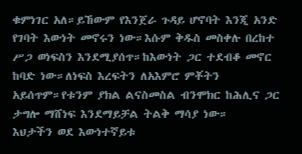ቁምነገር አለ።ይኸውም የእንጀራ ጉዳይ ሆኖባት እንጂ አንድ የገባት እውነት መኖሩን ነው።እሱም ቅዱስ መስቀሉ በረከተ ሥጋ ወነፍስን እንደሚያሰጥ።ከእውነት ጋር ተደብቆ መኖር ከባድ ነው።ለነፍስ እረፍትን ለአእምሮ ምቾትን አይሰጥም።የቱንም ያክል ልናስመስል ብንሞክር ከሕሊና ጋር ታግሎ ማሸነፍ እንደማይቻል ትልቅ ማሳያ ነው።
እህታችን ወደ እውነተኛይቱ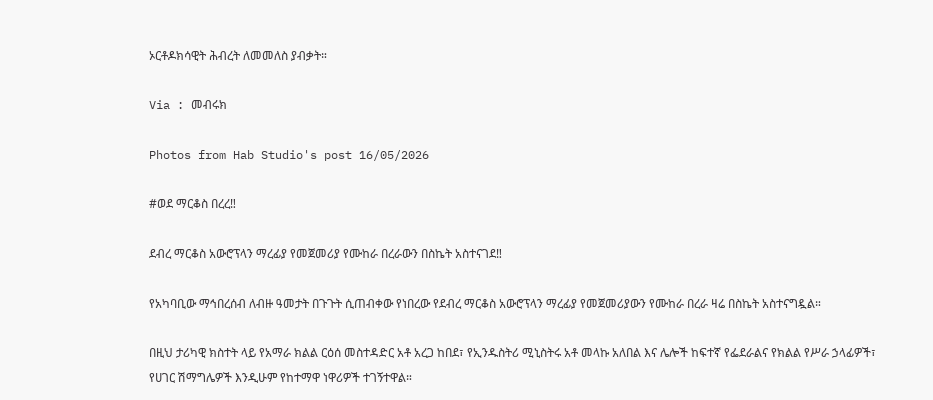ኦርቶዶክሳዊት ሕብረት ለመመለስ ያብቃት።

Via : መብሩክ

Photos from Hab Studio's post 16/05/2026

#ወደ ማርቆስ በረረ‼

ደብረ ማርቆስ አውሮፕላን ማረፊያ የመጀመሪያ የሙከራ በረራውን በስኬት አስተናገደ‼

የአካባቢው ማኅበረሰብ ለብዙ ዓመታት በጉጉት ሲጠብቀው የነበረው የደብረ ማርቆስ አውሮፕላን ማረፊያ የመጀመሪያውን የሙከራ በረራ ዛሬ በስኬት አስተናግዷል።

በዚህ ታሪካዊ ክስተት ላይ የአማራ ክልል ርዕሰ መስተዳድር አቶ አረጋ ከበደ፣ የኢንዱስትሪ ሚኒስትሩ አቶ መላኩ አለበል እና ሌሎች ከፍተኛ የፌደራልና የክልል የሥራ ኃላፊዎች፣ የሀገር ሽማግሌዎች እንዲሁም የከተማዋ ነዋሪዎች ተገኝተዋል።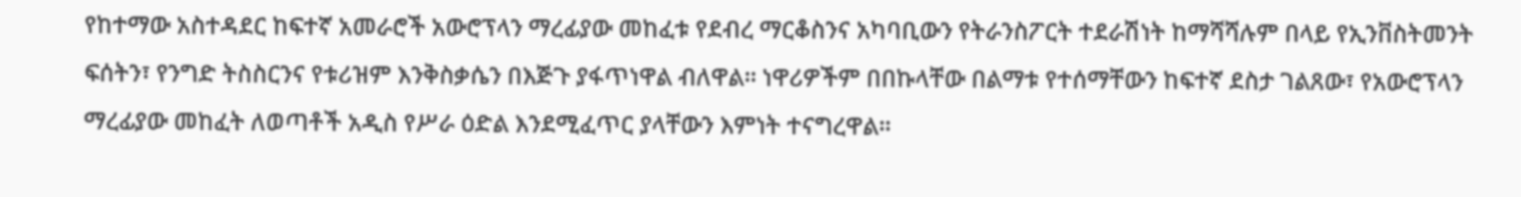የከተማው አስተዳደር ከፍተኛ አመራሮች አውሮፕላን ማረፊያው መከፈቱ የደብረ ማርቆስንና አካባቢውን የትራንስፖርት ተደራሽነት ከማሻሻሉም በላይ የኢንቨስትመንት ፍሰትን፣ የንግድ ትስስርንና የቱሪዝም እንቅስቃሴን በእጅጉ ያፋጥነዋል ብለዋል። ነዋሪዎችም በበኩላቸው በልማቱ የተሰማቸውን ከፍተኛ ደስታ ገልጸው፣ የአውሮፕላን ማረፊያው መከፈት ለወጣቶች አዲስ የሥራ ዕድል እንደሚፈጥር ያላቸውን እምነት ተናግረዋል።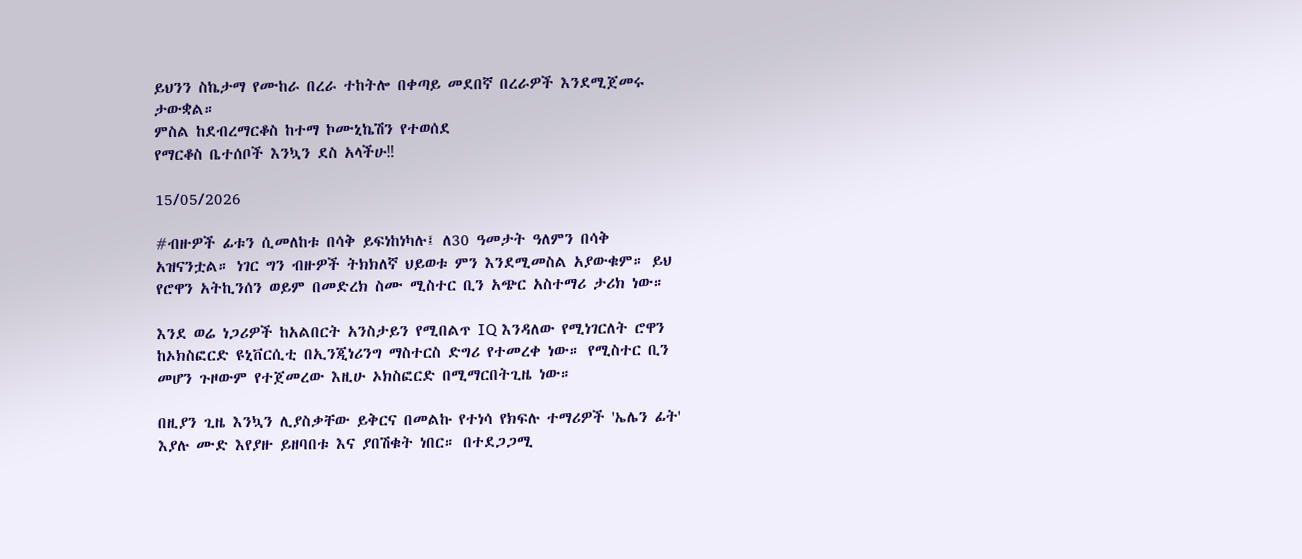ይህንን ስኬታማ የሙከራ በረራ ተከትሎ በቀጣይ መደበኛ በረራዎች እንደሚጀመሩ ታውቋል።
ምስል ከደብረማርቆስ ከተማ ኮሙኒኬሽን የተወሰደ
የማርቆስ ቤተሰቦች እንኳን ደስ አላችሁ‼

15/05/2026

#ብዙዎች ፊቱን ሲመለከቱ በሳቅ ይፍነከነካሉ፤ ለ30 ዓመታት ዓለምን በሳቅ አዝናንቷል። ነገር ግን ብዙዎች ትክክለኛ ህይወቱ ምን እንደሚመስል አያውቁም። ይህ የሮዋን አትኪንሰን ወይም በመድረክ ስሙ ሚስተር ቢን አጭር አስተማሪ ታሪክ ነው።

እንደ ወሬ ነጋሪዎች ከአልበርት አንስታይን የሚበልጥ IQ እንዳለው የሚነገርለት ሮዋን ከኦክስፎርድ ዩኒቨርሲቲ በኢንጂነሪንግ ማስተርስ ድግሪ የተመረቀ ነው። የሚስተር ቢን መሆን ጉዞውም የተጀመረው እዚሁ ኦክስፎርድ በሚማርበትጊዜ ነው።

በዚያን ጊዜ እንኳን ሊያስቃቸው ይቅርና በመልኩ የተነሳ የክፍሉ ተማሪዎች 'ኤሌን ፊት' እያሉ ሙድ እየያዙ ይዘባበቱ እና ያበሽቁት ነበር። በተደጋጋሚ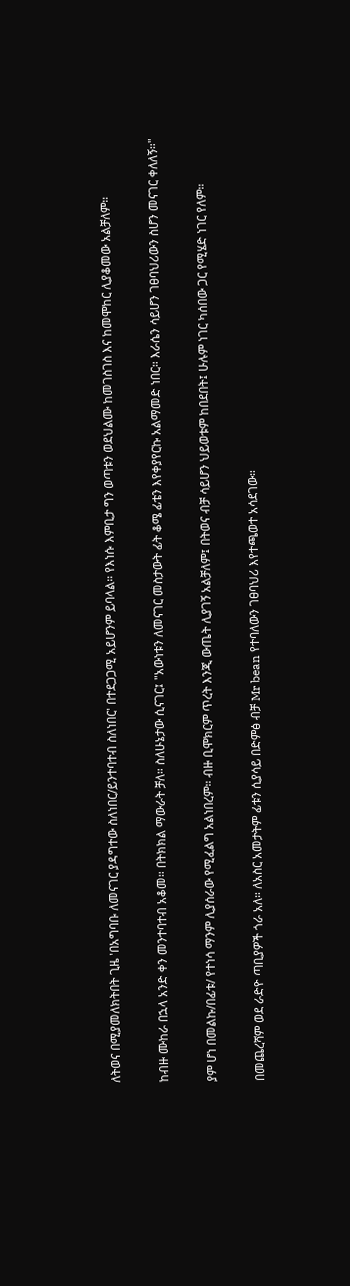ለትወና በሚያመለክትበት ጊዜ 'በአግባቡ ለመናገር ያዳግተው ስለነበር/ይንተባተብ ስለነበር' በተደጋጋሚ አይሆንም ይባላል። የእነሱ እምቢታ ግን ወጣቱን ወደህልሙ ከመገስገስ እና ከመሞከር ሊያቆመው አልቻለም።

ከብዙ ሙከራ በኋላ አንድ ቀን መንተባተብ አቆመ። በትክክል ማውራት ቻለ። ስለሁኔታው ሲናገር፤ "አውነቱን ለመናገር መስታውት ፊት ቆሜ ፊቴን እየቀያየርኩ አልማመድ ነበር። እራሴን ሳይሆን ገፀባህሪውን ስሆን መናገር ቀለለኝ።"

ያም ሆነ በመልኩ/በፊቱ/ የተነሳ ማንም ሊያሰራው የሚፈልግ አልነበረም። ብዙ ቢሞክርም ጥረት እንጂ ውጤት ሊያገኝ አልቻለም፤ በትወና ብቻ ሳይሆን ህይወቱም ከበደበት፤ ሁሉም ነገር ካሰበው ጋር የሚሄድ ነገር የለም።

በመጨረሻም ወደ ራድዮ ጣቢያዎች ጎራ አለ። ለአስር አመታትም ፊቱን ሲያሳይ በድምፅ ብቻ Mr bean የተባለውን ገፀባህሪ እየተጫወተ አሳደገው።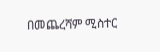በመጨረሻም ሚስተር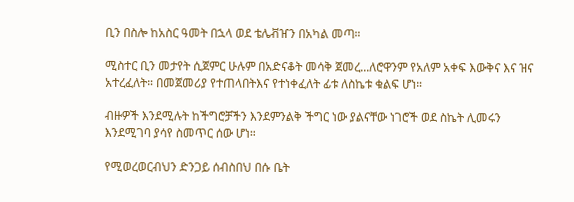ቢን በስሎ ከአስር ዓመት በኋላ ወደ ቴሌቭዠን በአካል መጣ።

ሚስተር ቢን መታየት ሲጀምር ሁሉም በአድናቆት መሳቅ ጀመረ...ለሮዋንም የአለም አቀፍ እውቅና እና ዝና አተረፈለት። በመጀመሪያ የተጠላበትእና የተነቀፈለት ፊቱ ለስኬቱ ቁልፍ ሆነ።

ብዙዎች እንደሚሉት ከችግሮቻችን እንደምንልቅ ችግር ነው ያልናቸው ነገሮች ወደ ስኬት ሊመሩን እንደሚገባ ያሳየ ስመጥር ሰው ሆነ።

የሚወረወርብህን ድንጋይ ሰብስበህ በሱ ቤት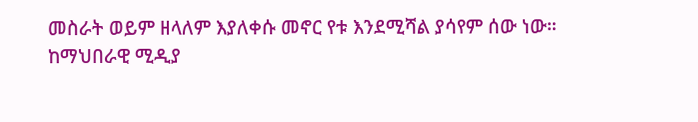መስራት ወይም ዘላለም እያለቀሱ መኖር የቱ እንደሚሻል ያሳየም ሰው ነው።
ከማህበራዊ ሚዲያ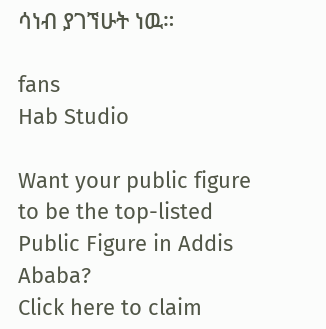ሳነብ ያገኘሁት ነዉ።

fans
Hab Studio

Want your public figure to be the top-listed Public Figure in Addis Ababa?
Click here to claim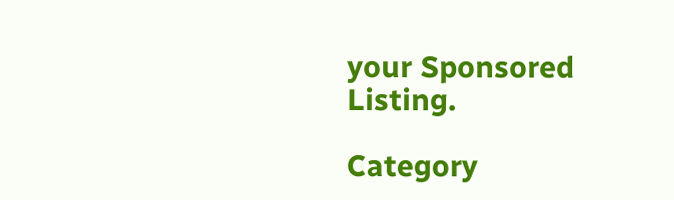your Sponsored Listing.

Category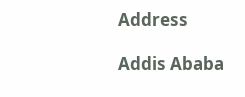Address

Addis Ababa